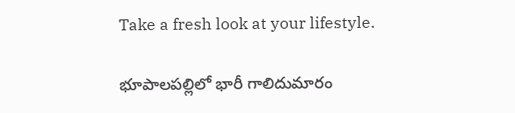Take a fresh look at your lifestyle.

భూపాలపల్లిలో భారీ గాలిదుమారం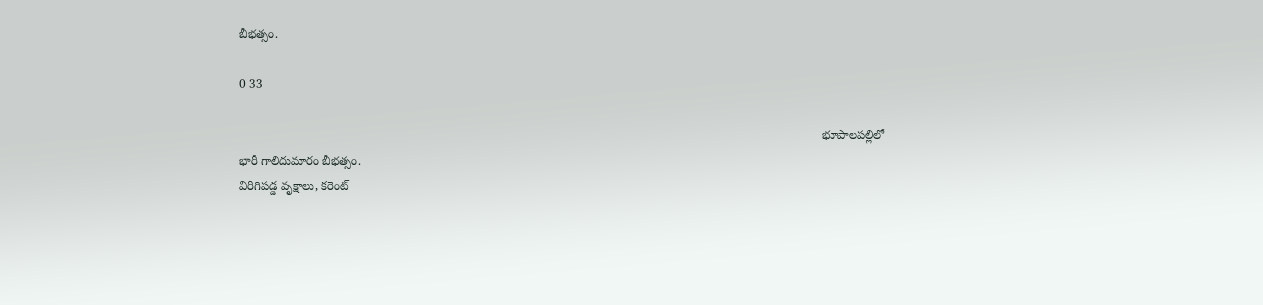బీభత్సం.

0 33

                                                                                                                                                                            భూపాలపల్లిలో భారీ గాలిదుమారం బీభత్సం.
విరిగిపడ్డ వృక్షాలు, కరెంట్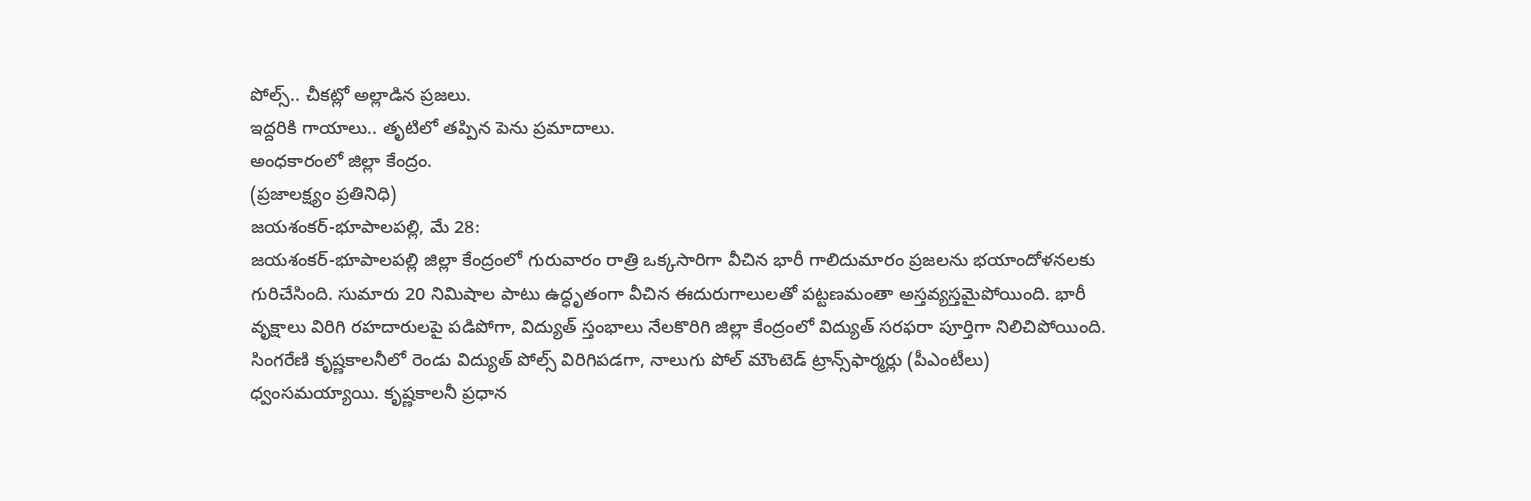పోల్స్.. చీకట్లో అల్లాడిన ప్రజలు.
ఇద్దరికి గాయాలు.. తృటిలో తప్పిన పెను ప్రమాదాలు.
అంధకారంలో జిల్లా కేంద్రం.
(ప్రజాలక్ష్యం ప్రతినిధి)
జయశంకర్-భూపాలపల్లి, మే 28:
జయశంకర్-భూపాలపల్లి జిల్లా కేంద్రంలో గురువారం రాత్రి ఒక్కసారిగా వీచిన భారీ గాలిదుమారం ప్రజలను భయాందోళనలకు గురిచేసింది. సుమారు 20 నిమిషాల పాటు ఉద్ధృతంగా వీచిన ఈదురుగాలులతో పట్టణమంతా అస్తవ్యస్తమైపోయింది. భారీ వృక్షాలు విరిగి రహదారులపై పడిపోగా, విద్యుత్ స్తంభాలు నేలకొరిగి జిల్లా కేంద్రంలో విద్యుత్ సరఫరా పూర్తిగా నిలిచిపోయింది. సింగరేణి కృష్ణకాలనీలో రెండు విద్యుత్ పోల్స్ విరిగిపడగా, నాలుగు పోల్ మౌంటెడ్ ట్రాన్స్‌ఫార్మర్లు (పీఎంటీలు) ధ్వంసమయ్యాయి. కృష్ణకాలనీ ప్రధాన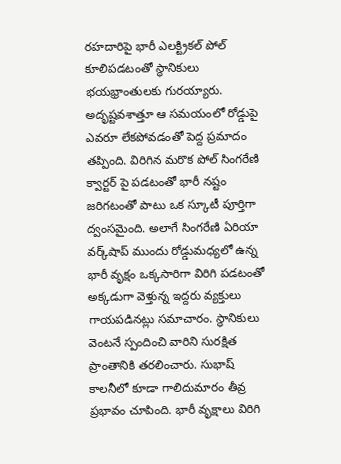రహదారిపై భారీ ఎలక్ట్రికల్ పోల్ కూలిపడటంతో స్థానికులు భయభ్రాంతులకు గురయ్యారు. అదృష్టవశాత్తూ ఆ సమయంలో రోడ్డుపై ఎవరూ లేకపోవడంతో పెద్ద ప్రమాదం తప్పింది. విరిగిన మరొక పోల్ సింగరేణి క్వార్టర్ పై పడటంతో భారీ నష్టం జరిగటంతో పాటు ఒక స్కూటీ పూర్తిగా ద్వంసమైంది. అలాగే సింగరేణి ఏరియా వర్క్‌షాప్ ముందు రోడ్డుమధ్యలో ఉన్న భారీ వృక్షం ఒక్కసారిగా విరిగి పడటంతో అక్కడుగా వెళ్తున్న ఇద్దరు వ్యక్తులు గాయపడినట్లు సమాచారం. స్థానికులు వెంటనే స్పందించి వారిని సురక్షిత ప్రాంతానికి తరలించారు. సుభాష్ కాలనీలో కూడా గాలిదుమారం తీవ్ర ప్రభావం చూపింది. భారీ వృక్షాలు విరిగి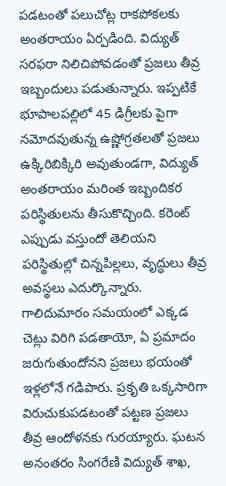పడటంతో పలుచోట్ల రాకపోకలకు అంతరాయం ఏర్పడింది. విద్యుత్ సరఫరా నిలిచిపోవడంతో ప్రజలు తీవ్ర ఇబ్బందులు పడుతున్నారు. ఇప్పటికే భూపాలపల్లిలో 45 డిగ్రీలకు పైగా నమోదవుతున్న ఉష్ణోగ్రతలతో ప్రజలు ఉక్కిరిబిక్కిరి అవుతుండగా, విద్యుత్ అంతరాయం మరింత ఇబ్బందికర పరిస్థితులను తీసుకొచ్చింది. కరెంట్ ఎప్పుడు వస్తుందో తెలియని పరిస్థితుల్లో చిన్నపిల్లలు, వృద్ధులు తీవ్ర అవస్థలు ఎదుర్కొన్నారు. గాలిదుమారం సమయంలో ఎక్కడ చెట్లు విరిగి పడతాయో, ఏ ప్రమాదం జరుగుతుందోనని ప్రజలు భయంతో ఇళ్లలోనే గడిపారు. ప్రకృతి ఒక్కసారిగా విరుచుకుపడటంతో పట్టణ ప్రజలు తీవ్ర ఆందోళనకు గురయ్యారు. ఘటన అనంతరం సింగరేణి విద్యుత్ శాఖ,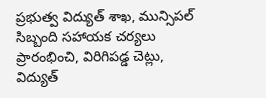ప్రభుత్వ విద్యుత్ శాఖ, మున్సిపల్ సిబ్బంది సహాయక చర్యలు ప్రారంభించి, విరిగిపడ్డ చెట్లు, విద్యుత్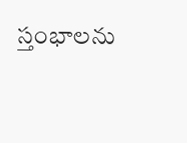స్తంభాలను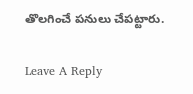తొలగించే పనులు చేపట్టారు.

Leave A Reply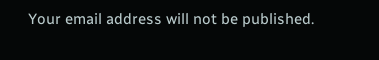Your email address will not be published.